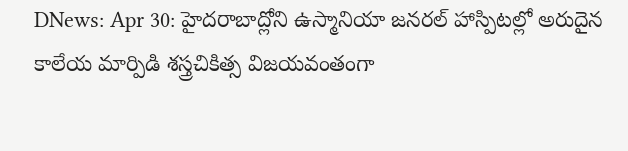DNews: Apr 30: హైదరాబాద్లోని ఉస్మానియా జనరల్ హాస్పిటల్లో అరుదైన కాలేయ మార్పిడి శస్త్రచికిత్స విజయవంతంగా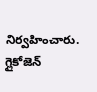నిర్వహించారు. గ్లైకోజెన్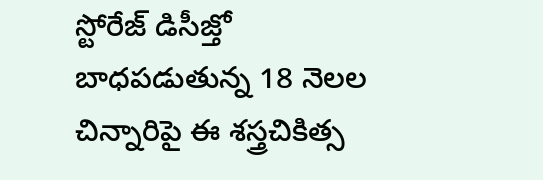స్టోరేజ్ డిసీజ్తో బాధపడుతున్న 18 నెలల చిన్నారిపై ఈ శస్త్రచికిత్స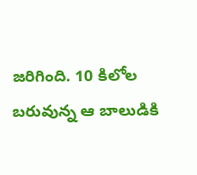జరిగింది. 10 కిలోల బరువున్న ఆ బాలుడికి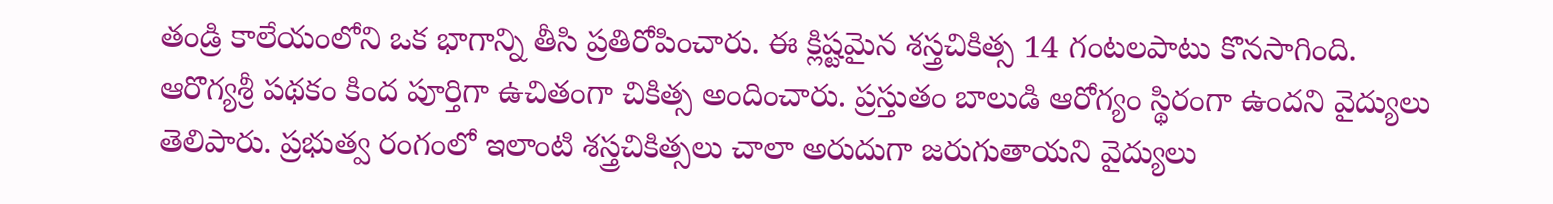తండ్రి కాలేయంలోని ఒక భాగాన్ని తీసి ప్రతిరోపించారు. ఈ క్లిష్టమైన శస్త్రచికిత్స 14 గంటలపాటు కొనసాగింది. ఆరొగ్యశ్రీ పథకం కింద పూర్తిగా ఉచితంగా చికిత్స అందించారు. ప్రస్తుతం బాలుడి ఆరోగ్యం స్థిరంగా ఉందని వైద్యులు తెలిపారు. ప్రభుత్వ రంగంలో ఇలాంటి శస్త్రచికిత్సలు చాలా అరుదుగా జరుగుతాయని వైద్యులు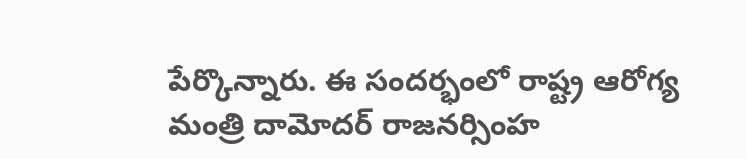పేర్కొన్నారు. ఈ సందర్భంలో రాష్ట్ర ఆరోగ్య మంత్రి దామోదర్ రాజనర్సింహ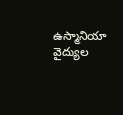ఉస్మానియా వైద్యుల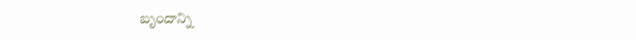బృందాన్ని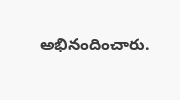అభినందించారు.